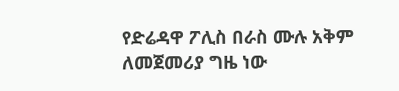የድሬዳዋ ፖሊስ በራስ ሙሉ አቅም ለመጀመሪያ ግዜ ነው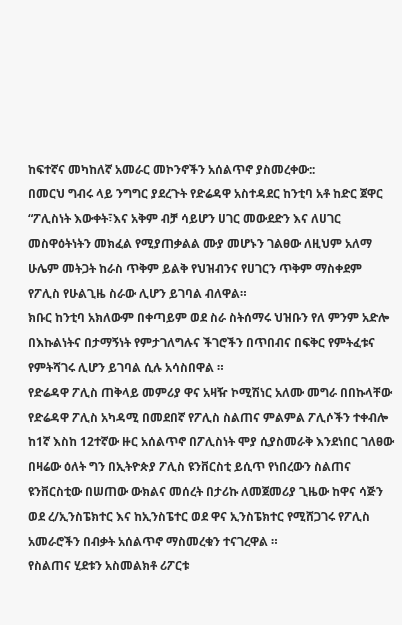ከፍተኛና መካከለኛ አመራር መኮንኖችን አሰልጥኖ ያስመረቀው::
በመርህ ግብሩ ላይ ንግግር ያደረጉት የድሬዳዋ አስተዳደር ከንቲባ አቶ ከድር ጀዋር “ፖሊስነት እውቀት፣እና አቅም ብቻ ሳይሆን ሀገር መውደድን እና ለሀገር መስዋዕትነትን መክፈል የሚያጠቃልል ሙያ መሆኑን ገልፀው ለዚህም አለማ ሁሌም መትጋት ከራስ ጥቅም ይልቅ የህዝብንና የሀገርን ጥቅም ማስቀደም የፖሊስ የሁልጊዜ ስራው ሊሆን ይገባል ብለዋል።
ክቡር ከንቲባ አክለውም በቀጣይም ወደ ስራ ስትሰማሩ ህዝቡን የለ ምንም አድሎ በእኩልነትና በታማኝነት የምታገለግሉና ችገሮችን በጥበብና በፍቅር የምትፈቱና የምትሻገሩ ሊሆን ይገባል ሲሉ አሳስበዋል ።
የድሬዳዋ ፖሊስ ጠቅላይ መምሪያ ዋና አዛዥ ኮሚሽነር አለሙ መግራ በበኩላቸው የድሬዳዋ ፖሊስ አካዳሚ በመደበኛ የፖሊስ ስልጠና ምልምል ፖሊሶችን ተቀብሎ ከ1ኛ እስከ 12ተኛው ዙር አሰልጥኖ በፖሊስነት ሞያ ሲያስመራቅ እንደነበር ገለፀው በዛሬው ዕለት ግን በኢትዮጵያ ፖሊስ ዩንቨርስቲ ይሲጥ የነበረውን ስልጠና ዩንቨርስቲው በሠጠው ውክልና መሰረት በታሪኩ ለመጀመሪያ ጊዜው ከዋና ሳጅን ወደ ረ/ኢንስፔክተር እና ከኢንስፔተር ወደ ዋና ኢንስፔክተር የሚሸጋገሩ የፖሊስ አመራሮችን በብቃት አሰልጥኖ ማስመረቁን ተናገረዋል ።
የስልጠና ሂደቱን አስመልክቶ ሪፖርቱ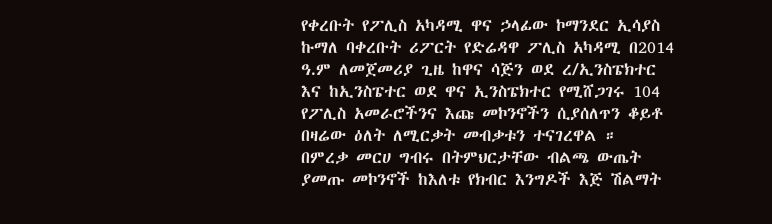የቀረቡት የፖሊስ አካዳሚ ዋና ኃላፊው ኮማንደር ኢሳያስ ኩማለ ባቀረቡት ሪፖርት የድሬዳዋ ፖሊስ አካዳሚ በ2014 ዓ.ም ለመጀመሪያ ጊዜ ከዋና ሳጅን ወደ ረ/ኢንስፔክተር እና ከኢንስፔተር ወደ ዋና ኢንስፔክተር የሚሸጋገሩ 104 የፖሊስ አመራሮችንና እጩ መኮንኖችን ሲያሰለጥን ቆይቶ በዛሬው ዕለት ለሚርቃት መብቃቱን ተናገረዋል ።
በምረቃ መርሀ ግብሩ በትምህርታቸው ብልጫ ውጤት ያመጡ መኮንኖች ከእለቱ የክብር እንግዶች እጅ ሽልማት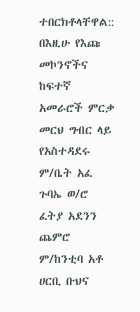ተበርክቶላቸዋል::
በእዚሁ የእጩ መኮንኖችና ከፍተኛ አመራሮች ምርቃ መርህ ግብር ላይ የአስተዳደሩ ም/ቤት አፈ ጉባኤ ወ/ሮ ፈትያ አደንን ጨምሮ ም/ከንቲባ አቶ ሀርቢ ቡህና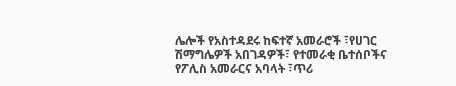ሌሎች የአስተዳደሩ ከፍተኛ አመራሮች ፣የሀገር ሽማግሌዎች አበገዳዎች፣ የተመራቂ ቤተሰቦችና የፖሊስ አመራርና አባላት ፣ጥሪ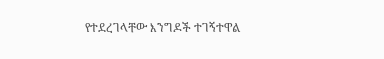የተደረገላቸው እንግዶች ተገኝተዋል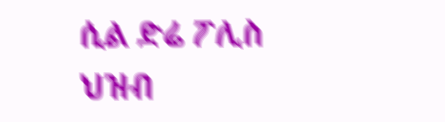ሲል ድሬ ፖሊስ ህዝብ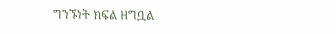ግንኙነት ክፍል ዘግቧል